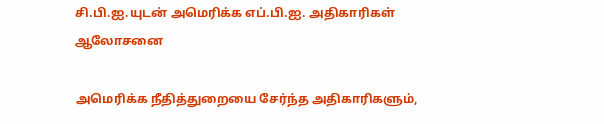சி.பி.ஐ.யுடன் அமெரிக்க எப்.பி.ஐ. அதிகாரிகள் ஆலோசனை

அமெரிக்க நீதித்துறையை சேர்ந்த அதிகாரிகளும்,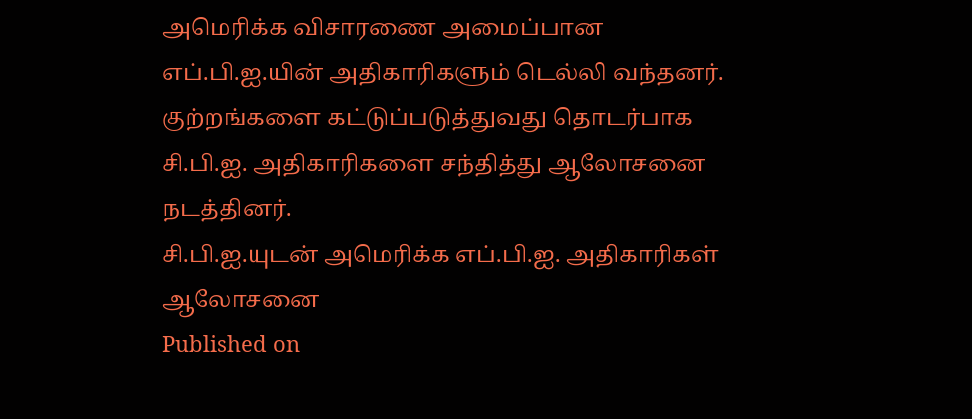அமெரிக்க விசாரணை அமைப்பான எப்.பி.ஐ.யின் அதிகாரிகளும் டெல்லி வந்தனர். குற்றங்களை கட்டுப்படுத்துவது தொடர்பாக சி.பி.ஐ. அதிகாரிகளை சந்தித்து ஆலோசனை நடத்தினர்.
சி.பி.ஐ.யுடன் அமெரிக்க எப்.பி.ஐ. அதிகாரிகள் ஆலோசனை
Published on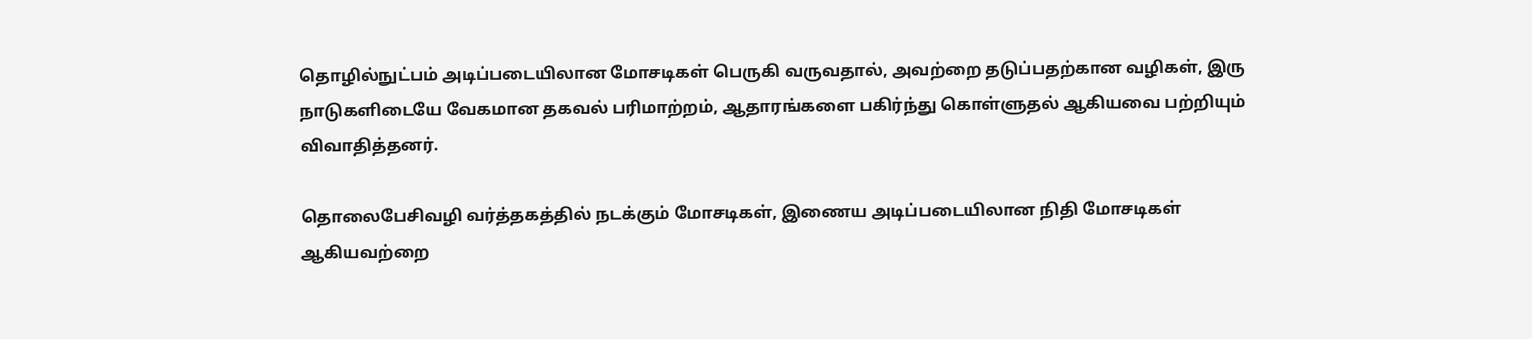தொழில்நுட்பம் அடிப்படையிலான மோசடிகள் பெருகி வருவதால், அவற்றை தடுப்பதற்கான வழிகள், இரு நாடுகளிடையே வேகமான தகவல் பரிமாற்றம், ஆதாரங்களை பகிர்ந்து கொள்ளுதல் ஆகியவை பற்றியும் விவாதித்தனர்.

தொலைபேசிவழி வர்த்தகத்தில் நடக்கும் மோசடிகள், இணைய அடிப்படையிலான நிதி மோசடிகள் ஆகியவற்றை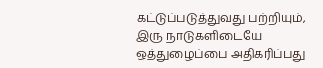கட்டுப்படுத்துவது பற்றியும், இரு நாடுகளிடையே ஒத்துழைப்பை அதிகரிப்பது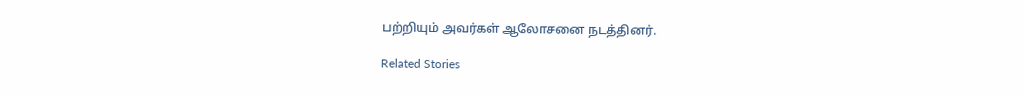பற்றியும் அவர்கள் ஆலோசனை நடத்தினர்.

Related Stories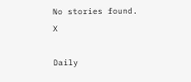No stories found.
X

Daily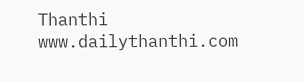Thanthi
www.dailythanthi.com